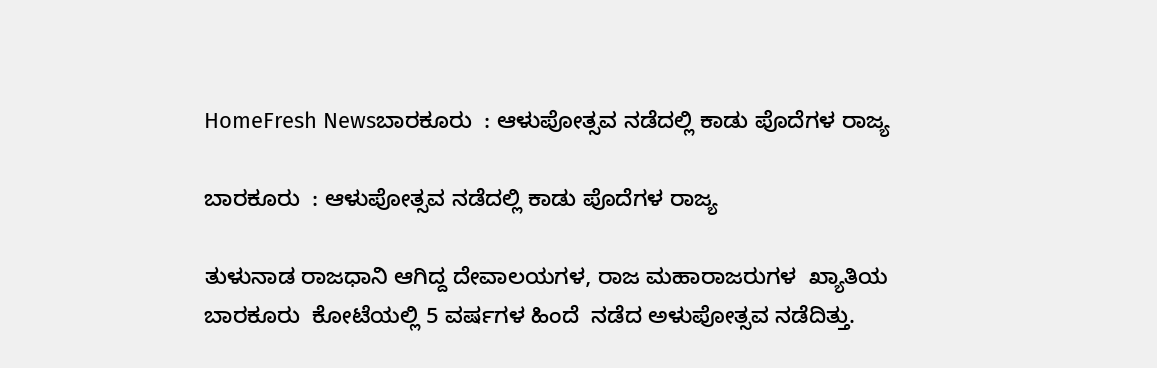HomeFresh Newsಬಾರಕೂರು  : ಆಳುಪೋತ್ಸವ ನಡೆದಲ್ಲಿ ಕಾಡು ಪೊದೆಗಳ ರಾಜ್ಯ

ಬಾರಕೂರು  : ಆಳುಪೋತ್ಸವ ನಡೆದಲ್ಲಿ ಕಾಡು ಪೊದೆಗಳ ರಾಜ್ಯ

ತುಳುನಾಡ ರಾಜಧಾನಿ ಆಗಿದ್ದ ದೇವಾಲಯಗಳ, ರಾಜ ಮಹಾರಾಜರುಗಳ  ಖ್ಯಾತಿಯ  ಬಾರಕೂರು  ಕೋಟೆಯಲ್ಲಿ 5 ವರ್ಷಗಳ ಹಿಂದೆ  ನಡೆದ ಅಳುಪೋತ್ಸವ ನಡೆದಿತ್ತು.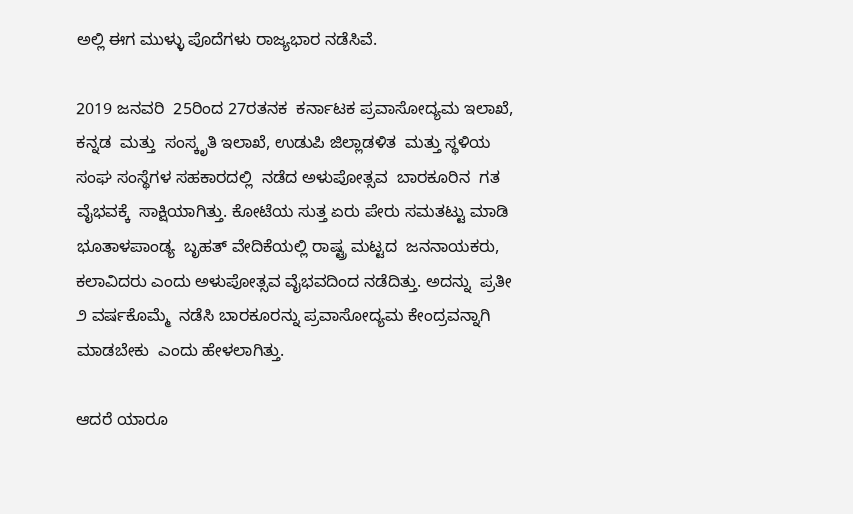ಅಲ್ಲಿ ಈಗ ಮುಳ್ಳು ಪೊದೆಗಳು ರಾಜ್ಯಭಾರ ನಡೆಸಿವೆ.

2019 ಜನವರಿ  25ರಿಂದ 27ರತನಕ  ಕರ್ನಾಟಕ ಪ್ರವಾಸೋದ್ಯಮ ಇಲಾಖೆ, ಕನ್ನಡ  ಮತ್ತು  ಸಂಸ್ಕೃತಿ ಇಲಾಖೆ, ಉಡುಪಿ ಜಿಲ್ಲಾಡಳಿತ  ಮತ್ತು ಸ್ಥಳಿಯ ಸಂಘ ಸಂಸ್ಥೆಗಳ ಸಹಕಾರದಲ್ಲಿ  ನಡೆದ ಅಳುಪೋತ್ಸವ  ಬಾರಕೂರಿನ  ಗತ ವೈಭವಕ್ಕೆ  ಸಾಕ್ಷಿಯಾಗಿತ್ತು. ಕೋಟೆಯ ಸುತ್ತ ಏರು ಪೇರು ಸಮತಟ್ಟು ಮಾಡಿ ಭೂತಾಳಪಾಂಡ್ಯ  ಬೃಹತ್ ವೇದಿಕೆಯಲ್ಲಿ ರಾಷ್ಟ್ರ ಮಟ್ಟದ  ಜನನಾಯಕರು, ಕಲಾವಿದರು ಎಂದು ಅಳುಪೋತ್ಸವ ವೈಭವದಿಂದ ನಡೆದಿತ್ತು. ಅದನ್ನು  ಪ್ರತೀ ೨ ವರ್ಷಕೊಮ್ಮೆ  ನಡೆಸಿ ಬಾರಕೂರನ್ನು ಪ್ರವಾಸೋದ್ಯಮ ಕೇಂದ್ರವನ್ನಾಗಿ ಮಾಡಬೇಕು  ಎಂದು ಹೇಳಲಾಗಿತ್ತು.

ಆದರೆ ಯಾರೂ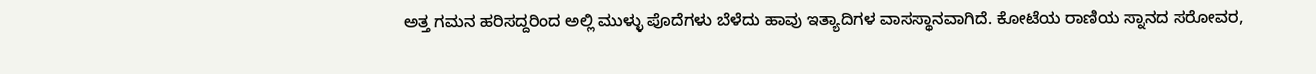ಅತ್ತ ಗಮನ ಹರಿಸದ್ದರಿಂದ ಅಲ್ಲಿ ಮುಳ್ಳು ಪೊದೆಗಳು ಬೆಳೆದು ಹಾವು ಇತ್ಯಾದಿಗಳ ವಾಸಸ್ಥಾನವಾಗಿದೆ. ಕೋಟೆಯ ರಾಣಿಯ ಸ್ನಾನದ ಸರೋವರ,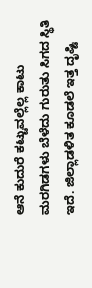ಆನೆ ಕುದುರೆ ಕಟ್ಟುವಲ್ಲೆಲ್ಲ ಕಾಟು ಮರಗಿಡಗಳು ಬೆಳೆದು ಗುರುತು ಸಿಗದ ಸ್ಥಿತಿ ಇದೆ. ಜಿಲ್ಲಾಡಳಿತ ಕೂಡಲೆ ಇತ್ತ ದೃಷ್ಟಿ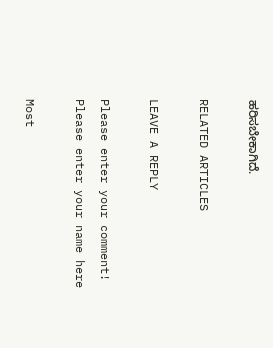ಹರಿಸಬೇಕಾಗಿದೆ.

RELATED ARTICLES

LEAVE A REPLY

Please enter your comment!
Please enter your name here

Most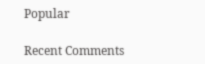Popular

Recent Comments